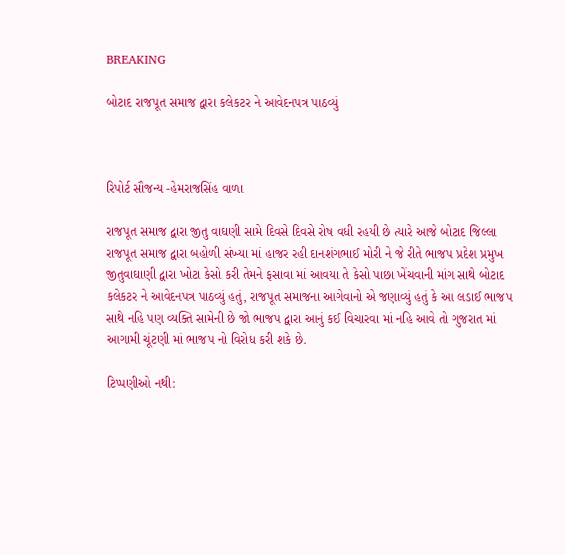BREAKING

બોટાદ રાજપૂત સમાજ દ્વારા કલેકટર ને આવેદનપત્ર પાઠવ્યું



રિપોર્ટ સૌજન્ય -હેમરાજસિંહ વાળા

રાજપૂત સમાજ દ્વારા જીતુ વાઘણી સામે દિવસે દિવસે રોષ વધી રહયી છે ત્યારે આજે બોટાદ જિલ્લા  રાજપૂત સમાજ દ્વારા બહોળી સંખ્યા માં હાજર રહી દાનશંગભાઈ મોરી ને જે રીતે ભાજપ પ્રદેશ પ્રમુખ જીતુવાઘાણી દ્વારા ખોટા કેસો કરી તેમને ફસાવા માં આવયા તે કેસો પાછા ખેંચવાની માંગ સાથે બોટાદ કલેકટર ને આવેદનપત્ર પાઠવ્યું હતું, રાજપૂત સમાજના આગેવાનો એ જણાવ્યું હતું કે આ લડાઈ ભાજપ સાથે નહિ પણ વ્યક્તિ સામેની છે જો ભાજપ દ્વારા આનું કઈ વિચારવા માં નહિ આવે તો ગુજરાત માં આગામી ચૂંટણી માં ભાજપ નો વિરોધ કરી શકે છે.

ટિપ્પણીઓ નથી: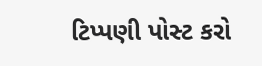ટિપ્પણી પોસ્ટ કરો